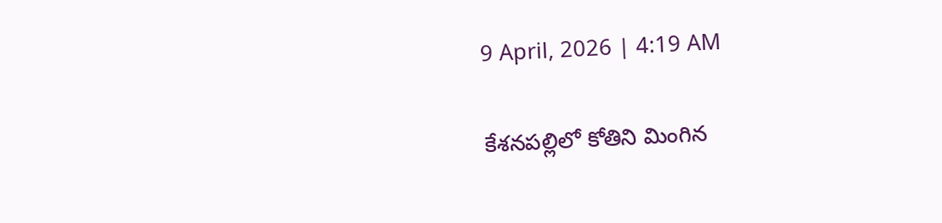9 April, 2026 | 4:19 AM

కేశనపల్లిలో కోతిని మింగిన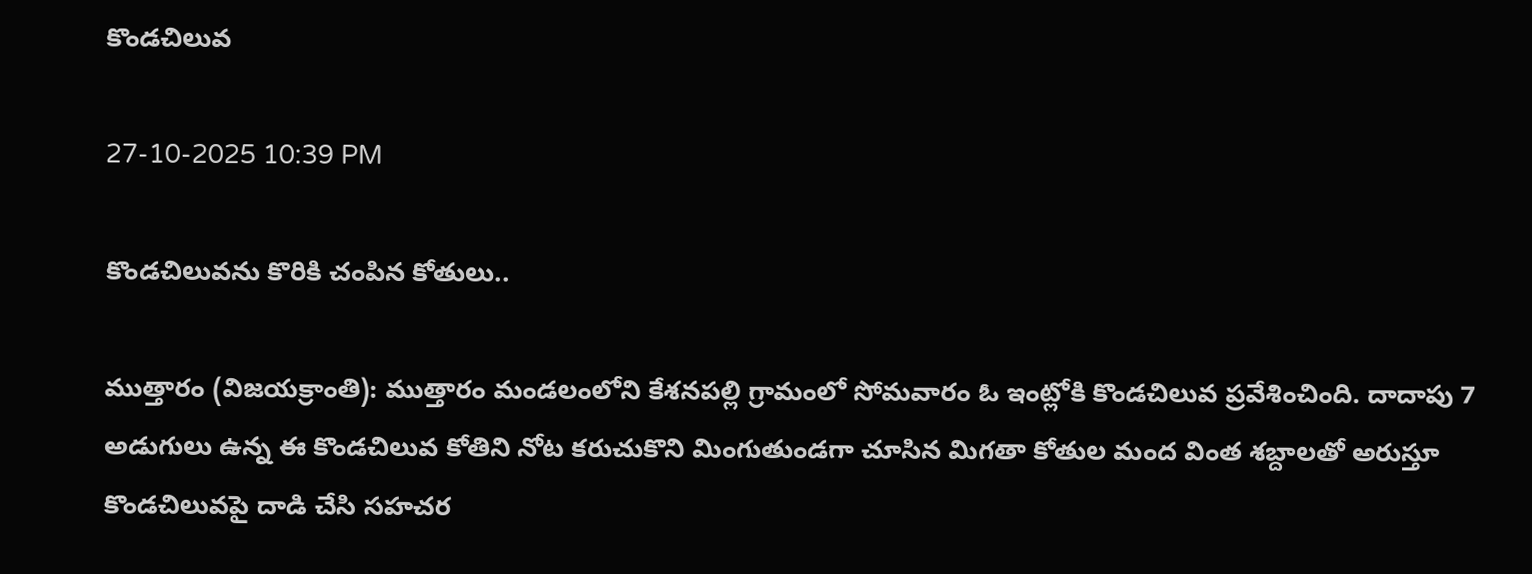కొండచిలువ

27-10-2025 10:39 PM

కొండచిలువను కొరికి చంపిన కోతులు..

ముత్తారం (విజయక్రాంతి): ముత్తారం మండలంలోని కేశనపల్లి గ్రామంలో సోమవారం ఓ ఇంట్లోకి కొండచిలువ ప్రవేశించింది. దాదాపు 7 అడుగులు ఉన్న ఈ కొండచిలువ కోతిని నోట కరుచుకొని మింగుతుండగా చూసిన మిగతా కోతుల మంద వింత శబ్దాలతో అరుస్తూ కొండచిలువపై దాడి చేసి సహచర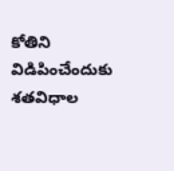కోతిని విడిపించేందుకు శతవిధాల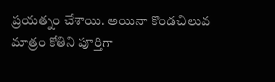ప్రయత్నం చేశాయి. అయినా కొండచిలువ మాత్రం కోతిని పూర్తిగా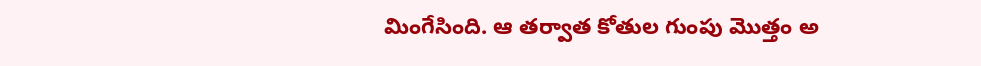మింగేసింది. ఆ తర్వాత కోతుల గుంపు మొత్తం అ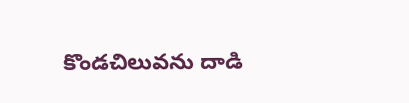కొండచిలువను దాడి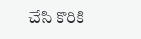చేసి కొరికి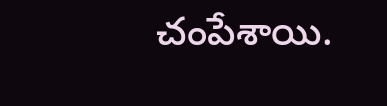చంపేశాయి.